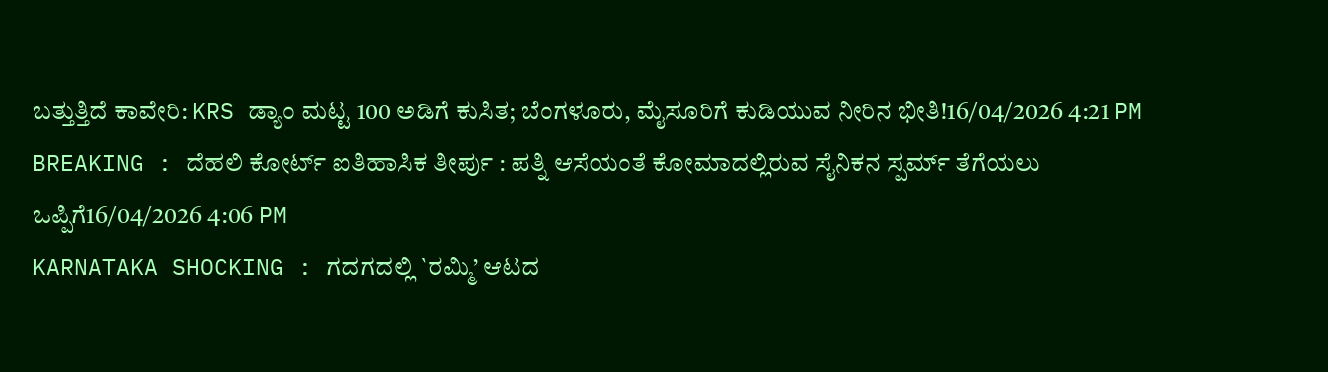ಬತ್ತುತ್ತಿದೆ ಕಾವೇರಿ: KRS ಡ್ಯಾಂ ಮಟ್ಟ 100 ಅಡಿಗೆ ಕುಸಿತ; ಬೆಂಗಳೂರು, ಮೈಸೂರಿಗೆ ಕುಡಿಯುವ ನೀರಿನ ಭೀತಿ!16/04/2026 4:21 PM
BREAKING : ದೆಹಲಿ ಕೋರ್ಟ್ ಐತಿಹಾಸಿಕ ತೀರ್ಪು : ಪತ್ನಿ ಆಸೆಯಂತೆ ಕೋಮಾದಲ್ಲಿರುವ ಸೈನಿಕನ ಸ್ಪರ್ಮ್ ತೆಗೆಯಲು ಒಪ್ಪಿಗೆ16/04/2026 4:06 PM
KARNATAKA SHOCKING : ಗದಗದಲ್ಲಿ `ರಮ್ಮಿ’ ಆಟದ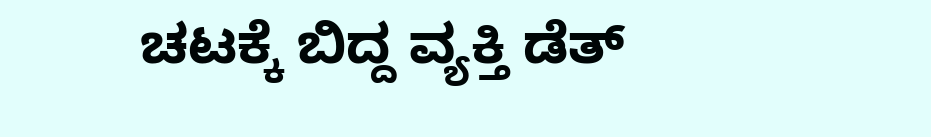ಚಟಕ್ಕೆ ಬಿದ್ದ ವ್ಯಕ್ತಿ ಡೆತ್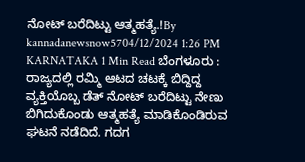ನೋಟ್ ಬರೆದಿಟ್ಟು ಆತ್ಮಹತ್ಯೆ.!By kannadanewsnow5704/12/2024 1:26 PM KARNATAKA 1 Min Read ಬೆಂಗಳೂರು : ರಾಜ್ಯದಲ್ಲಿ ರಮ್ಮಿ ಆಟದ ಚಟಕ್ಕೆ ಬಿದ್ದಿದ್ದ ವ್ಯಕ್ತಿಯೊಬ್ಬ ಡೆತ್ ನೋಟ್ ಬರೆದಿಟ್ಟು ನೇಣು ಬಿಗಿದುಕೊಂಡು ಆತ್ಮಹತ್ಯೆ ಮಾಡಿಕೊಂಡಿರುವ ಘಟನೆ ನಡೆದಿದೆ. ಗದಗ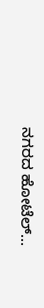ನಗರದ ಹೋಟೆಲ್…